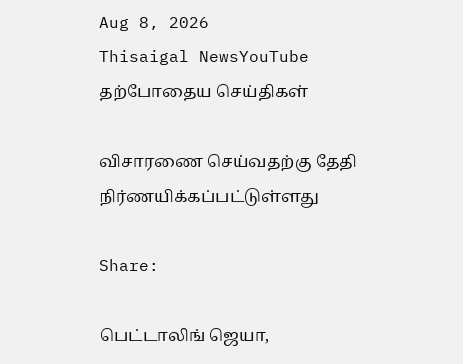Aug 8, 2026
Thisaigal NewsYouTube
தற்போதைய செய்திகள்

விசாரணை செய்வதற்கு தேதி நிர்ணயிக்கப்பட்டுள்ளது

Share:

பெட்டாலிங் ஜெயா,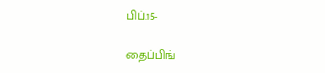பிப்.15-

தைப்பிங்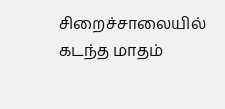சிறைச்சாலையில் கடந்த மாதம்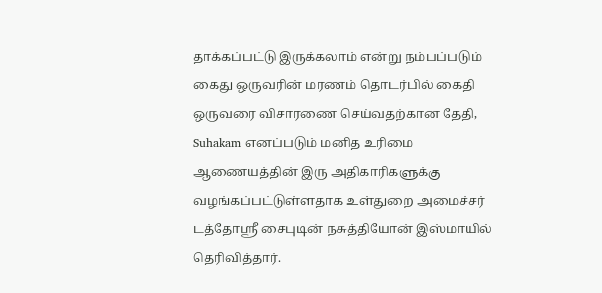தாக்கப்பட்டு இருக்கலாம் என்று நம்பப்படும் கைது ஒருவரின் மரணம் தொடர்பில் கைதி ஒருவரை விசாரணை செய்வதற்கான தேதி, Suhakam எனப்படும் மனித உரிமை ஆணையத்தின் இரு அதிகாரிகளுக்கு வழங்கப்பட்டுள்ளதாக உள்துறை அமைச்சர் டத்தோஸ்ரீ சைபுடின் நசுத்தியோன் இஸ்மாயில் தெரிவித்தார்.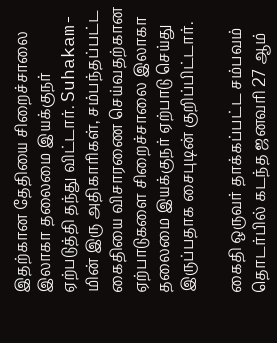இதற்கான தேதியை சிறைச்சாலை இலாகா தலைமை இயக்குநர் ஏற்படுத்தி தந்து விட்டார். Suhakam-மின் இரு அதிகாரிகள், சம்பந்தப்பட்ட கைதியை விசாரணை செய்வதற்கான ஏற்பாடுகளை சிறைச்சாலை இலாகா தலைமை இயக்குநர் ஏற்பாடு செய்து இருப்பதாக சைபுடின் குறிப்பிட்டார்.

கைதி ஒருவர் தாக்கப்பட்ட சம்பவம் தொடர்பில் கடந்த ஜனவரி 27 ஆம்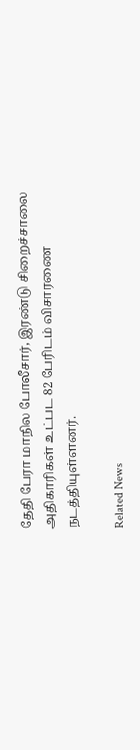தேதி பேரா மாநில போலீசார், இரண்டு சிறைச்சாலை அதிகாரிகள் உட்பட 82 பேரிடம் விசாரணை நடத்தியுள்ளனர்.

Related News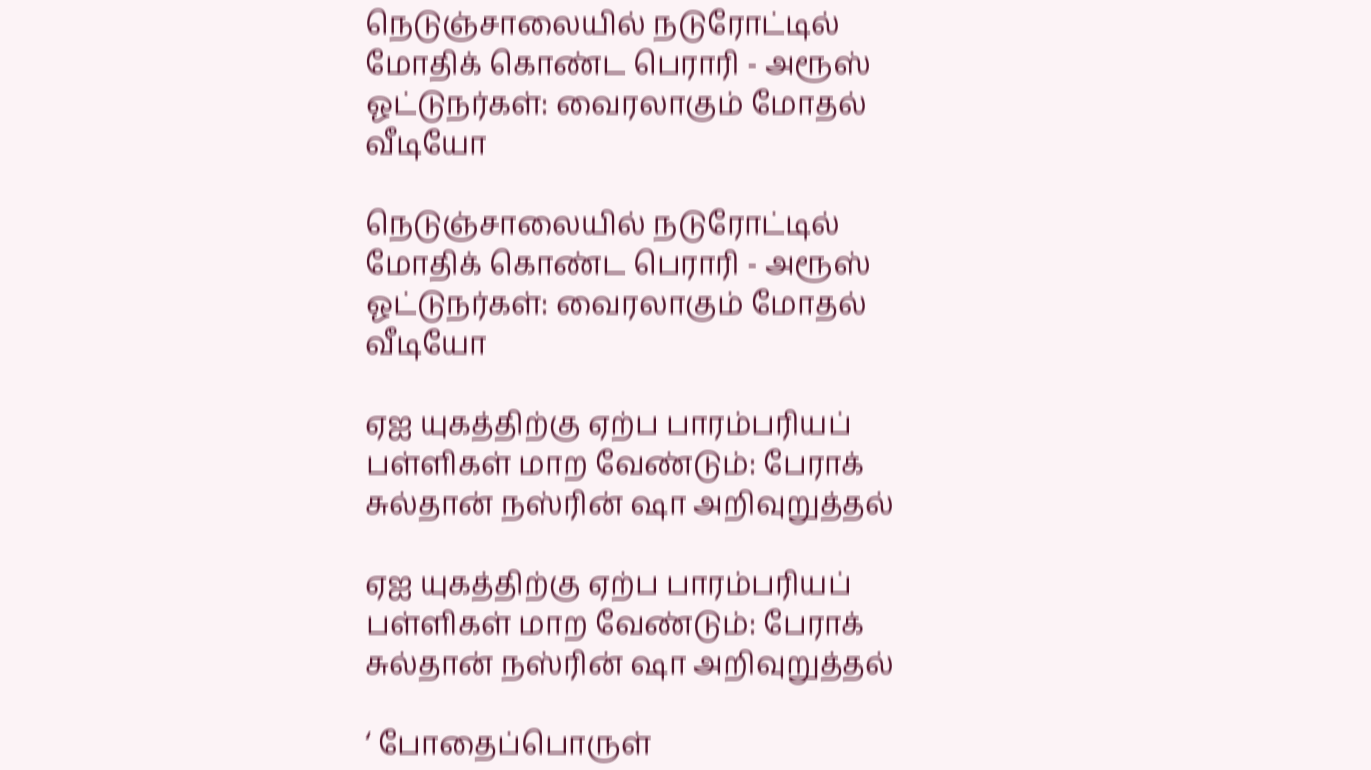நெடுஞ்சாலையில் நடுரோட்டில் மோதிக் கொண்ட பெராரி - அரூஸ் ஓட்டுநர்கள்: வைரலாகும் மோதல் வீடியோ

நெடுஞ்சாலையில் நடுரோட்டில் மோதிக் கொண்ட பெராரி - அரூஸ் ஓட்டுநர்கள்: வைரலாகும் மோதல் வீடியோ

ஏஐ யுகத்திற்கு ஏற்ப பாரம்பரியப் பள்ளிகள் மாற வேண்டும்: பேராக் சுல்தான் நஸ்ரின் ஷா அறிவுறுத்தல்

ஏஐ யுகத்திற்கு ஏற்ப பாரம்பரியப் பள்ளிகள் மாற வேண்டும்: பேராக் சுல்தான் நஸ்ரின் ஷா அறிவுறுத்தல்

‘ போதைப்பொருள்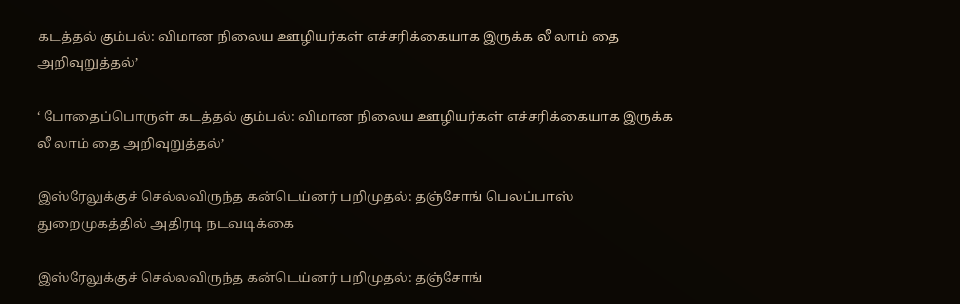கடத்தல் கும்பல்: விமான நிலைய ஊழியர்கள் எச்சரிக்கையாக இருக்க லீ லாம் தை அறிவுறுத்தல்’

‘ போதைப்பொருள் கடத்தல் கும்பல்: விமான நிலைய ஊழியர்கள் எச்சரிக்கையாக இருக்க லீ லாம் தை அறிவுறுத்தல்’

இஸ்ரேலுக்குச் செல்லவிருந்த கன்டெய்னர் பறிமுதல்: தஞ்சோங் பெலப்பாஸ் துறைமுகத்தில் அதிரடி நடவடிக்கை

இஸ்ரேலுக்குச் செல்லவிருந்த கன்டெய்னர் பறிமுதல்: தஞ்சோங்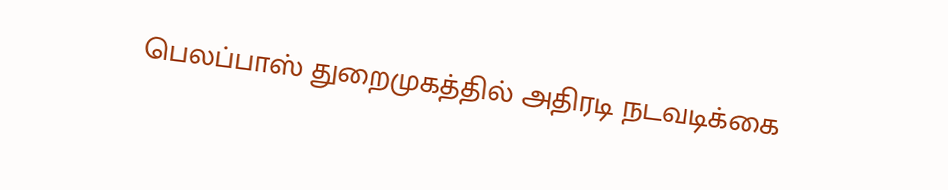பெலப்பாஸ் துறைமுகத்தில் அதிரடி நடவடிக்கை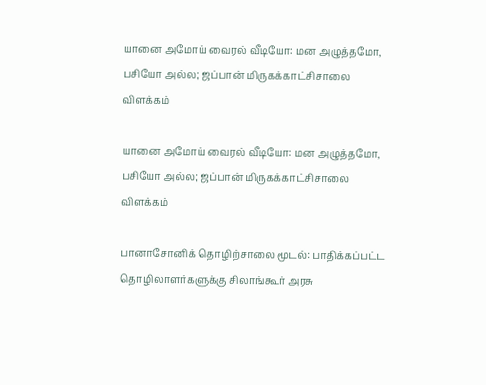யானை அமோய் வைரல் வீடியோ: மன அழுத்தமோ, பசியோ அல்ல; ஜப்பான் மிருகக்காட்சிசாலை விளக்கம்

யானை அமோய் வைரல் வீடியோ: மன அழுத்தமோ, பசியோ அல்ல; ஜப்பான் மிருகக்காட்சிசாலை விளக்கம்

பானாசோனிக் தொழிற்சாலை மூடல்: பாதிக்கப்பட்ட தொழிலாளர்களுக்கு சிலாங்கூர் அரசு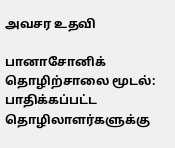அவசர உதவி

பானாசோனிக் தொழிற்சாலை மூடல்: பாதிக்கப்பட்ட தொழிலாளர்களுக்கு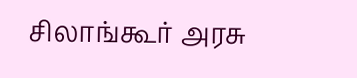சிலாங்கூர் அரசு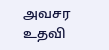அவசர உதவி